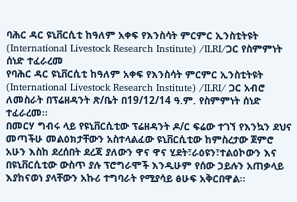ባሕር ዳር ዩኒቨርሲቲ ከዓለም አቀፍ የእንስሳት ምርምር ኢንስቲትዩት (International Livestock Research Institute) /ILRI/ጋር የስምምነት ሰነድ ተፈራረመ
የባሕር ዳር ዩኒቨርሲቲ ከዓለም አቀፍ የእንስሳት ምርምር ኢንስቲትዩት (International Livestock Research Institute) /ILRI/ ጋር አብሮ ለመስራት በፕሬዘዳንት ጽ/ቤት በ19/12/14 ዓ.ም. የስምምነት ሰነድ ተፈራረመ፡፡
በመርሃ ግብሩ ላይ የዩኒቨርሲቲው ፕሬዘዳንት ዶ/ር ፍሬው ተገኘ የእንኳን ደህና መጣችሁ መልዕክታቸውን አስተላልፈው ዩኒቨርሲቲው ከምስረታው ጀምሮ አሁን እስከ ደረሰበት ደረጃ ያለውን ዋና ዋና ሂደት፣ራዕዩን፣ተልዕኮውን እና በዩኒቨርሲቲው ውስጥ ያሉ ፕሮግራሞች እንዲሁም የሰው ኃይሉን አጠቃላይ እያከናወነ ያላቸውን አኩሪ ተግባራት የሚያሳይ ፅሁፍ አቅርበዋል፡፡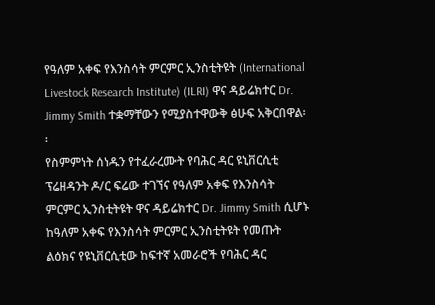የዓለም አቀፍ የእንስሳት ምርምር ኢንስቲትዩት (International Livestock Research Institute) (ILRI) ዋና ዳይሬክተር Dr. Jimmy Smith ተቋማቸውን የሚያስተዋውቅ ፅሁፍ አቅርበዋል፡፡
የስምምነት ሰነዱን የተፈራረሙት የባሕር ዳር ዩኒቨርሲቲ ፕሬዘዳንት ዶ/ር ፍሬው ተገኘና የዓለም አቀፍ የእንስሳት ምርምር ኢንስቲትዩት ዋና ዳይሬክተር Dr. Jimmy Smith ሲሆኑ ከዓለም አቀፍ የእንስሳት ምርምር ኢንስቲትዩት የመጡት ልዕክና የዩኒቨርሲቲው ከፍተኛ አመራሮች የባሕር ዳር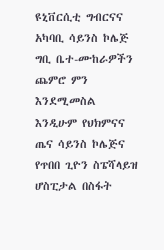ዩኒቨርሲቲ ግብርናና አካባቢ ሳይንስ ኮሌጅ ግቢ ቤተ-ሙከራዎችን ጨምሮ ምን እንደሚመስል እንዲሁም የህክምናና ጤና ሳይንስ ኮሌጅና የጥበበ ጊዮን ስፔሻላይዝ ሆስፒታል በስፋት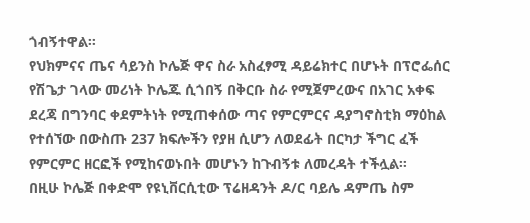ጎብኝተዋል፡፡
የህክምናና ጤና ሳይንስ ኮሌጅ ዋና ስራ አስፈፃሚ ዳይሬክተር በሆኑት በፕሮፌሰር የሽጌታ ገላው መሪነት ኮሌጁ ሲጎበኝ በቅርቡ ስራ የሚጀምረውና በአገር አቀፍ ደረጃ በግንባር ቀደምትነት የሚጠቀሰው ጣና የምርምርና ዳያግኖስቲክ ማዕከል የተሰኘው በውስጡ 237 ክፍሎችን የያዘ ሲሆን ለወደፊት በርካታ ችግር ፈች የምርምር ዘርፎች የሚከናወኑበት መሆኑን ከጉብኝቱ ለመረዳት ተችሏል፡፡
በዚሁ ኮሌጅ በቀድሞ የዩኒቨርሲቲው ፕሬዘዳንት ዶ/ር ባይሌ ዳምጤ ስም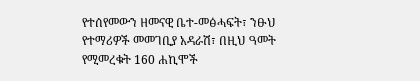የተሰየመውን ዘመናዊ ቤተ-መፅሓፍት፣ ንፁህ የተማሪዎች መመገቢያ አዳራሽ፣ በዚህ ዓመት የሚመረቁት 160 ሐኪሞች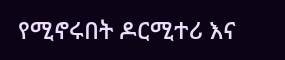የሚኖሩበት ዶርሚተሪ እና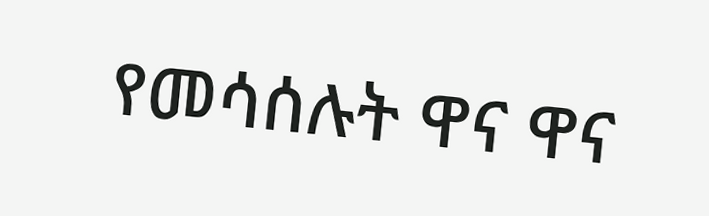የመሳሰሉት ዋና ዋና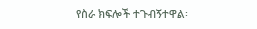የስራ ክፍሎች ተጉብኝተዋል፡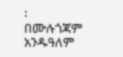፡
በሙሉጎጃም አንዱዓለም